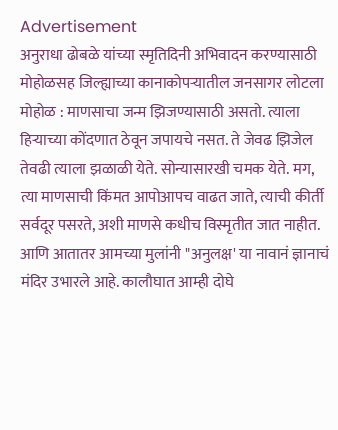Advertisement
अनुराधा ढोबळे यांच्या स्मृतिदिनी अभिवादन करण्यासाठी मोहोळसह जिल्ह्याच्या कानाकोपऱ्यातील जनसागर लोटला
मोहोळ : माणसाचा जन्म झिजण्यासाठी असतो. त्याला हिऱ्याच्या कोंदणात ठेवून जपायचे नसत. ते जेवढ झिजेल तेवढी त्याला झळाळी येते. सोन्यासारखी चमक येते. मग, त्या माणसाची किंमत आपोआपच वाढत जाते, त्याची कीर्ती सर्वदूर पसरते, अशी माणसे कधीच विस्मृतीत जात नाहीत. आणि आतातर आमच्या मुलांनी "अनुलक्ष' या नावानं ज्ञानाचं मंदिर उभारले आहे. कालौघात आम्ही दोघे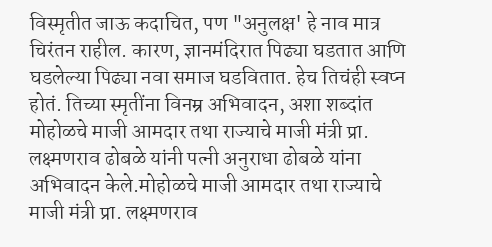विस्मृतीत जाऊ कदाचित, पण "अनुलक्ष' हे नाव मात्र चिरंतन राहील. कारण, ज्ञानमंदिरात पिढ्या घडतात आणि घडलेल्या पिढ्या नवा समाज घडवितात. हेच तिचंही स्वप्न होतं. तिच्या स्मृतींना विनम्र अभिवादन, अशा शब्दांत मोहोळचे माजी आमदार तथा राज्याचे माजी मंत्री प्रा. लक्ष्मणराव ढोबळे यांनी पत्नी अनुराधा ढोबळे यांना अभिवादन केले.मोहोळचे माजी आमदार तथा राज्याचे माजी मंत्री प्रा. लक्ष्मणराव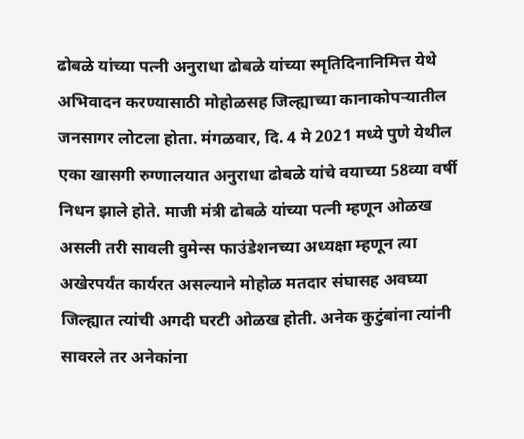ढोबळे यांच्या पत्नी अनुराधा ढोबळे यांच्या स्मृतिदिनानिमित्त येथे अभिवादन करण्यासाठी मोहोळसह जिल्ह्याच्या कानाकोपऱ्यातील जनसागर लोटला होता. मंगळवार, दि. 4 मे 2021 मध्ये पुणे येथील एका खासगी रुग्णालयात अनुराधा ढोबळे यांचे वयाच्या 58व्या वर्षी निधन झाले होते. माजी मंत्री ढोबळे यांच्या पत्नी म्हणून ओळख असली तरी सावली वुमेन्स फाउंडेशनच्या अध्यक्षा म्हणून त्या अखेरपर्यंत कार्यरत असल्याने मोहोळ मतदार संघासह अवघ्या जिल्ह्यात त्यांची अगदी घरटी ओळख होती. अनेक कुटुंबांना त्यांनी सावरले तर अनेकांना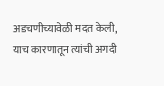अडचणीच्यावेळी मदत केली, याच कारणातून त्यांची अगदी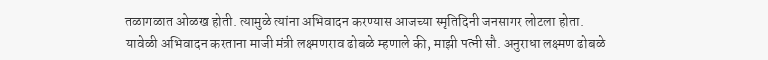तळागळात ओळख होती. त्यामुळे त्यांना अभिवादन करण्यास आजच्या स्मृतिदिनी जनसागर लोटला होता.
यावेळी अभिवादन करताना माजी मंत्री लक्ष्मणराव ढोबळे म्हणाले की, माझी पत्नी सौ. अनुराधा लक्ष्मण ढोबळे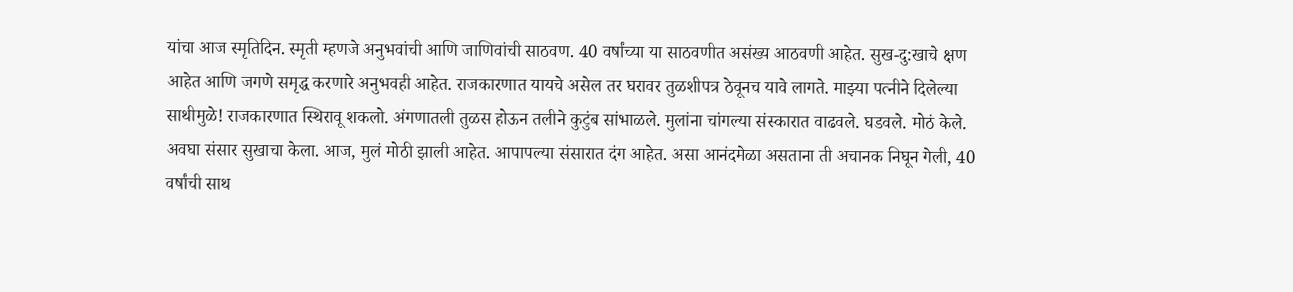यांचा आज स्मृतिदिन. स्मृती म्हणजे अनुभवांची आणि जाणिवांची साठवण. 40 वर्षांच्या या साठवणीत असंख्य आठवणी आहेत. सुख-दु:खाचे क्षण आहेत आणि जगणे समृद्ध करणारे अनुभवही आहेत. राजकारणात यायचे असेल तर घरावर तुळशीपत्र ठेवूनच यावे लागते. माझ्या पत्नीने दिलेल्या साथीमुळे! राजकारणात स्थिरावू शकलो. अंगणातली तुळस होऊन तलीने कुटुंब सांभाळले. मुलांना चांगल्या संस्कारात वाढवले. घडवले. मोठं केले. अवघा संसार सुखाचा केला. आज, मुलं मोठी झाली आहेत. आपापल्या संसारात दंग आहेत. असा आनंदमेळा असताना ती अचानक निघून गेली, 40 वर्षांची साथ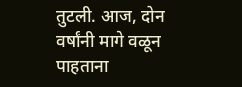तुटली. आज, दोन वर्षांनी मागे वळून पाहताना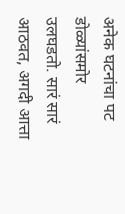अनेक घटनांचा पट डोळ्यांसमोर उलघडतो. सारं सारं आठवत, अगदी आत्ता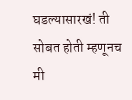घडल्यासारखं! ती सोबत होती म्हणूनच मी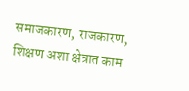समाजकारण, राजकारण, शिक्षण अशा क्षेत्रात काम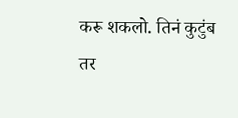करू शकलो. तिनं कुटुंब तर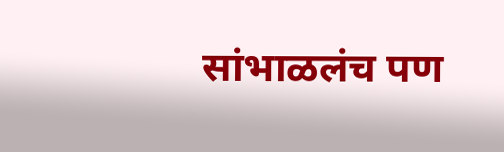सांभाळलंच पण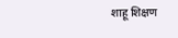शाहू शिक्षण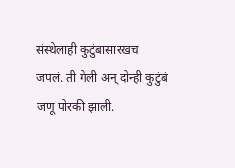संस्थेलाही कुटुंबासारखच जपलं. ती गेली अन् दोन्ही कुटुंबं जणू पोरकी झाली.